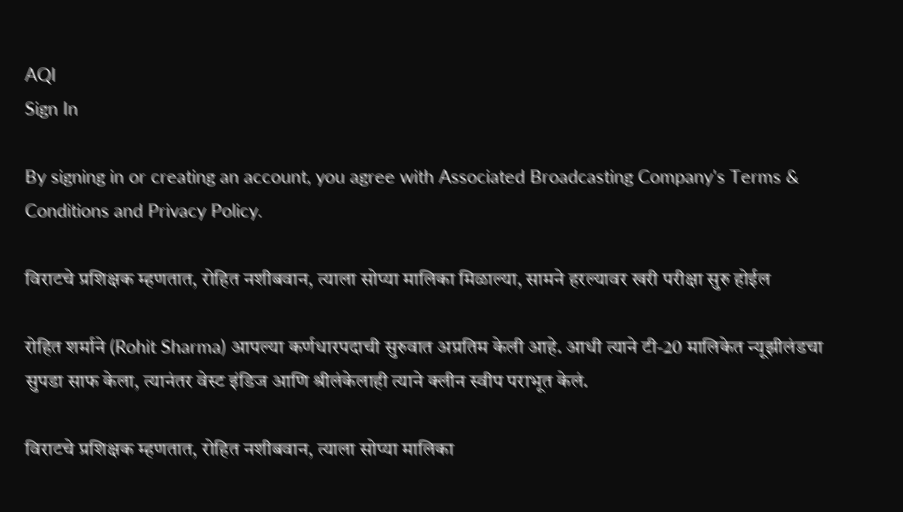AQI
Sign In

By signing in or creating an account, you agree with Associated Broadcasting Company's Terms & Conditions and Privacy Policy.

विराटचे प्रशिक्षक म्हणतात, रोहित नशीबवान, त्याला सोप्या मालिका मिळाल्या, सामने हरल्यावर खरी परीक्षा सुरु होईल

रोहित शर्माने (Rohit Sharma) आपल्या कर्णधारपदाची सुरुवात अप्रतिम केली आहे. आधी त्याने टी-20 मालिकेत न्यूझीलंडचा सुपडा साफ केला, त्यानंतर वेस्ट इंडिज आणि श्रीलंकेलाही त्याने क्लीन स्वीप पराभूत केलं.

विराटचे प्रशिक्षक म्हणतात, रोहित नशीबवान, त्याला सोप्या मालिका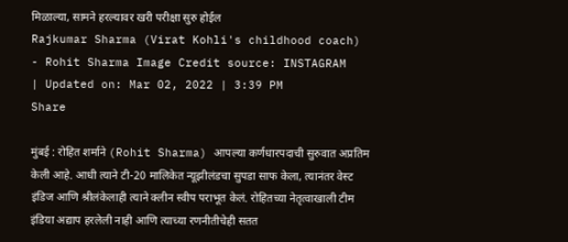मिळाल्या, सामने हरल्यावर खरी परीक्षा सुरु होईल
Rajkumar Sharma (Virat Kohli's childhood coach) - Rohit Sharma Image Credit source: INSTAGRAM
| Updated on: Mar 02, 2022 | 3:39 PM
Share

मुंबई : रोहित शर्माने (Rohit Sharma) आपल्या कर्णधारपदाची सुरुवात अप्रतिम केली आहे. आधी त्याने टी-20 मालिकेत न्यूझीलंडचा सुपडा साफ केला, त्यानंतर वेस्ट इंडिज आणि श्रीलंकेलाही त्याने क्लीन स्वीप पराभूत केलं. रोहितच्या नेतृत्वाखाली टीम इंडिया अद्याप हरलेली नाही आणि त्याच्या रणनीतीचेही सतत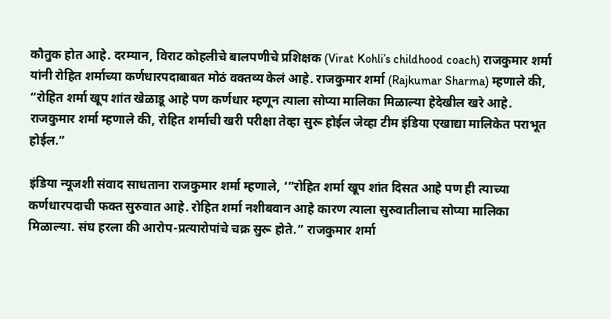कौतुक होत आहे. दरम्यान, विराट कोहलीचे बालपणीचे प्रशिक्षक (Virat Kohli’s childhood coach) राजकुमार शर्मा यांनी रोहित शर्माच्या कर्णधारपदाबाबत मोठं वक्तव्य केलं आहे. राजकुमार शर्मा (Rajkumar Sharma) म्हणाले की, “रोहित शर्मा खूप शांत खेळाडू आहे पण कर्णधार म्हणून त्याला सोप्या मालिका मिळाल्या हेदेखील खरे आहे. राजकुमार शर्मा म्हणाले की, रोहित शर्माची खरी परीक्षा तेव्हा सुरू होईल जेव्हा टीम इंडिया एखाद्या मालिकेत पराभूत होईल.”

इंडिया न्यूजशी संवाद साधताना राजकुमार शर्मा म्हणाले, ‘”रोहित शर्मा खूप शांत दिसत आहे पण ही त्याच्या कर्णधारपदाची फक्त सुरुवात आहे. रोहित शर्मा नशीबवान आहे कारण त्याला सुरुवातीलाच सोप्या मालिका मिळाल्या. संघ हरला की आरोप-प्रत्यारोपांचे चक्र सुरू होते.” राजकुमार शर्मा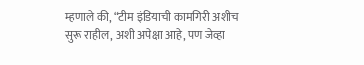म्हणाले की, “टीम इंडियाची कामगिरी अशीच सुरू राहील, अशी अपेक्षा आहे, पण जेव्हा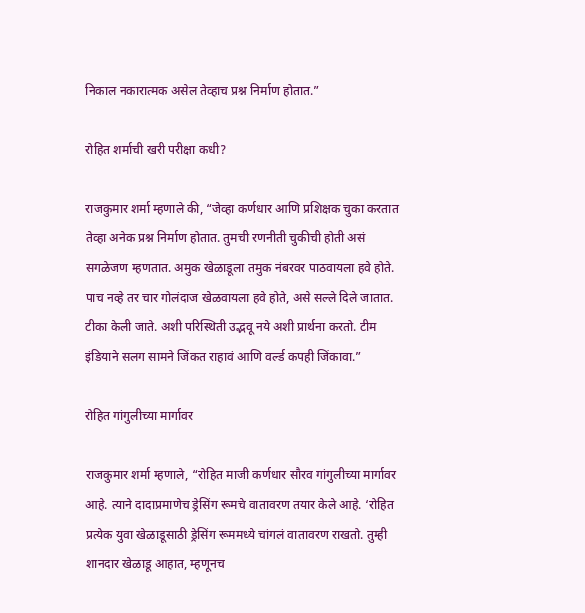निकाल नकारात्मक असेल तेव्हाच प्रश्न निर्माण होतात.”

रोहित शर्माची खरी परीक्षा कधी?

राजकुमार शर्मा म्हणाले की, “जेव्हा कर्णधार आणि प्रशिक्षक चुका करतात तेव्हा अनेक प्रश्न निर्माण होतात. तुमची रणनीती चुकीची होती असं सगळेजण म्हणतात. अमुक खेळाडूला तमुक नंबरवर पाठवायला हवे होते. पाच नव्हे तर चार गोलंदाज खेळवायला हवे होते, असे सल्ले दिले जातात. टीका केली जाते. अशी परिस्थिती उद्भवू नये अशी प्रार्थना करतो. टीम इंडियाने सलग सामने जिंकत राहावं आणि वर्ल्ड कपही जिंकावा.”

रोहित गांगुलीच्या मार्गावर

राजकुमार शर्मा म्हणाले, “रोहित माजी कर्णधार सौरव गांगुलीच्या मार्गावर आहे. त्याने दादाप्रमाणेच ड्रेसिंग रूमचे वातावरण तयार केले आहे. ‘रोहित प्रत्येक युवा खेळाडूसाठी ड्रेसिंग रूममध्ये चांगलं वातावरण राखतो. तुम्ही शानदार खेळाडू आहात, म्हणूनच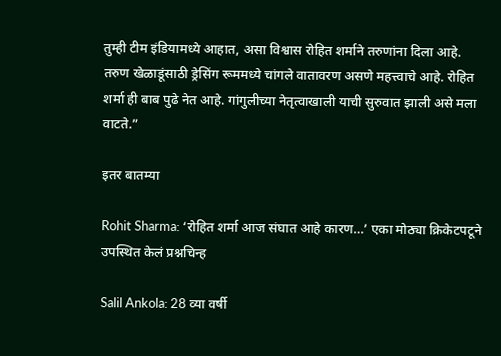तुम्ही टीम इंडियामध्ये आहात, असा विश्वास रोहित शर्माने तरुणांना दिला आहे. तरुण खेळाडूंसाठी ड्रेसिंग रूममध्ये चांगले वातावरण असणे महत्त्वाचे आहे. रोहित शर्मा ही बाब पुढे नेत आहे. गांगुलीच्या नेतृत्वाखाली याची सुरुवात झाली असे मला वाटते.”

इतर बातम्या

Rohit Sharma: ‘रोहित शर्मा आज संघात आहे कारण…’ एका मोठ्या क्रिकेटपटूने उपस्थित केलं प्रश्नचिन्ह

Salil Ankola: 28 व्या वर्षी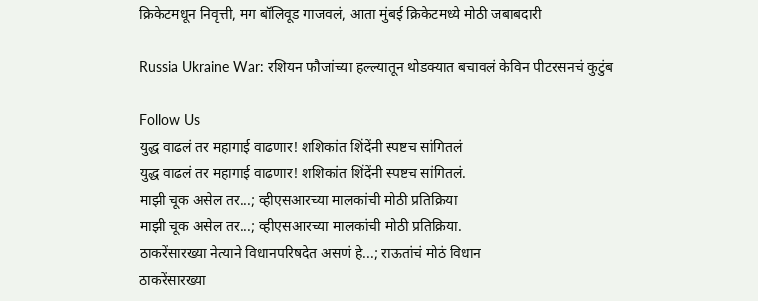क्रिकेटमधून निवृत्ती, मग बॉलिवूड गाजवलं, आता मुंबई क्रिकेटमध्ये मोठी जबाबदारी

Russia Ukraine War: रशियन फौजांच्या हल्ल्यातून थोडक्यात बचावलं केविन पीटरसनचं कुटुंब

Follow Us
युद्ध वाढलं तर महागाई वाढणार! शशिकांत शिंदेंनी स्पष्टच सांगितलं
युद्ध वाढलं तर महागाई वाढणार! शशिकांत शिंदेंनी स्पष्टच सांगितलं.
माझी चूक असेल तर...; व्हीएसआरच्या मालकांची मोठी प्रतिक्रिया
माझी चूक असेल तर...; व्हीएसआरच्या मालकांची मोठी प्रतिक्रिया.
ठाकरेंसारख्या नेत्याने विधानपरिषदेत असणं हे...; राऊतांचं मोठं विधान
ठाकरेंसारख्या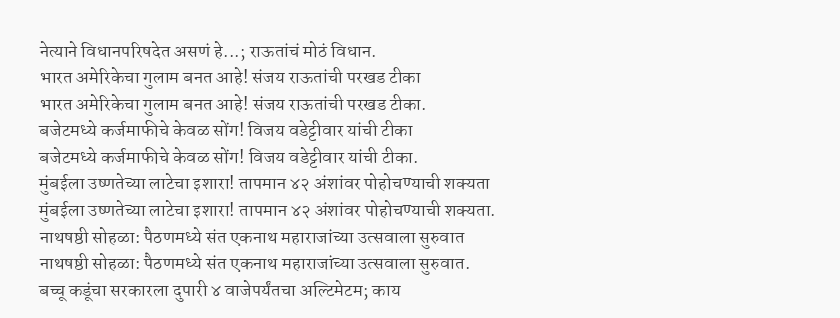नेत्याने विधानपरिषदेत असणं हे...; राऊतांचं मोठं विधान.
भारत अमेरिकेचा गुलाम बनत आहे! संजय राऊतांची परखड टीका
भारत अमेरिकेचा गुलाम बनत आहे! संजय राऊतांची परखड टीका.
बजेटमध्ये कर्जमाफीचे केवळ सोंग! विजय वडेट्टीवार यांची टीका
बजेटमध्ये कर्जमाफीचे केवळ सोंग! विजय वडेट्टीवार यांची टीका.
मुंबईला उष्णतेच्या लाटेचा इशारा! तापमान ४२ अंशांवर पोहोचण्याची शक्यता
मुंबईला उष्णतेच्या लाटेचा इशारा! तापमान ४२ अंशांवर पोहोचण्याची शक्यता.
नाथषष्ठी सोहळा: पैठणमध्ये संत एकनाथ महाराजांच्या उत्सवाला सुरुवात
नाथषष्ठी सोहळा: पैठणमध्ये संत एकनाथ महाराजांच्या उत्सवाला सुरुवात.
बच्चू कडूंचा सरकारला दुपारी ४ वाजेपर्यंतचा अल्टिमेटम; काय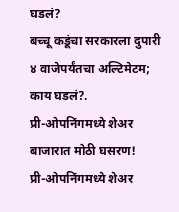घडलं?
बच्चू कडूंचा सरकारला दुपारी ४ वाजेपर्यंतचा अल्टिमेटम; काय घडलं?.
प्री-ओपनिंगमध्ये शेअर बाजारात मोठी घसरण!
प्री-ओपनिंगमध्ये शेअर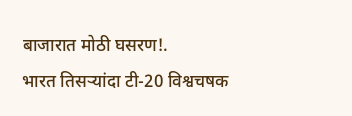बाजारात मोठी घसरण!.
भारत तिसऱ्यांदा टी-20 विश्वचषक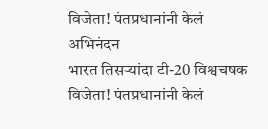विजेता! पंतप्रधानांनी केलं अभिनंदन
भारत तिसऱ्यांदा टी-20 विश्वचषक विजेता! पंतप्रधानांनी केलं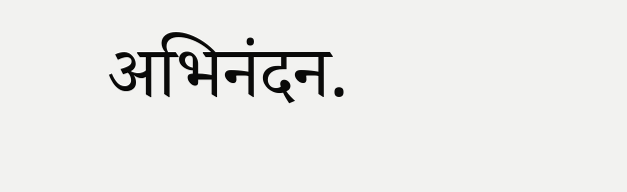अभिनंदन.